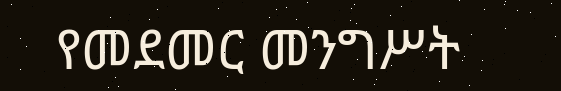የመደመር መንግሥት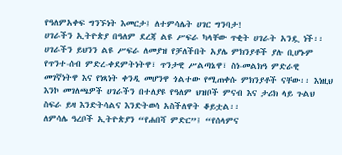የዓለምአቀፍ ግንኙነት እመርታ፤ ለተምሳሌት ሀገር ግንባታ!
ሀገራችን ኢትዮጵያ በዓለም ደረጃ ልዩ ሥፍራ ካላቸው ጥቂት ሀገራት አንዷ ነች፡፡ ሀገራችን ይህንን ልዩ ሥፍራ ለመያዝ የቻለችበት አያሌ ምክንያቶች ያሉ ቢሆኑም የጥንተ-ሰብ ምድረ-ቀደምትነትዋ፣ ጥንታዊ ሥልጣኔዋ፣ ስነ-መልክዓ ምድራዊ መገኛነትዋ እና የነጻነት ቀንዲ መሆንዋ ጎልተው የሚጠቀሱ ምክንያቶች ናቸው፡፡ እነዚህ እንኮ መገለጫዎች ሀገራችን በተለያዩ የዓለም ህዝቦች ምናብ እና ታሪክ ላይ ጉልህ ስፍራ ይዛ እንድትሳልና እንድትወሳ አስችለዋት ቆይቷል፡፡
ለምሳሌ ዓረቦች ኢትዮጵያን “የሐበሻ ምድር”፤ “የሰላምና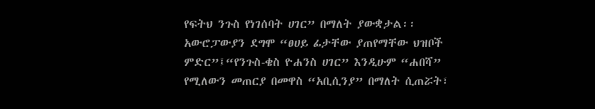የፍትህ ንጉስ የነገሰባት ሀገር” በማለት ያውቋታል፡፡ አውሮፓውያን ደግሞ “ፀሀይ ፊታቸው ያጠየማቸው ህዝቦች ምድር”፤“የንጉስ-ቄስ ዮሐንስ ሀገር” እንዲሁም “ሐበሻ” የሚለውን መጠርያ በመዋስ “አቢሲንያ” በማለት ሲጠሯት፣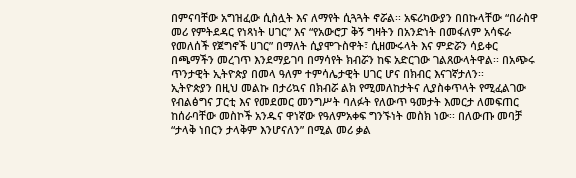በምናባቸው አግዝፈው ሲስሏት እና ለማየት ሲጓጓት ኖሯል፡፡ አፍሪካውያን በበኩላቸው “በራስዋ መሪ የምትደዳር የነጻነት ሀገር” እና “የአውሮፓ ቅኝ ግዛትን በአንድነት በመፋለም አሳፍራ የመለሰች የጀግኖች ሀገር” በማለት ሲያሞጉስዋት፣ ሲዘሙሩላት እና ምድሯን ሳይቀር በጫማችን መረገጥ እንደማይገባ በማሳየት ክብሯን ከፍ አድርገው ገልጸውላትዋል፡፡ በአጭሩ ጥንታዊት ኢትዮጵያ በመላ ዓለም ተምሳሌታዊት ሀገር ሆና በክብር እናገኛታለን፡፡
ኢትዮጵያን በዚህ መልኩ በታሪኳና በክብሯ ልክ የሚመለከታትና ሊያስቀጥላት የሚፈልገው የብልፅግና ፓርቲ እና የመደመር መንግሥት ባለፉት የለውጥ ዓመታት እመርታ ለመፍጠር ከሰራባቸው መስኮች አንዱና ዋነኛው የዓለምአቀፍ ግንኙነት መስክ ነው፡፡ በለውጡ መባቻ “ታላቅ ነበርን ታላቅም እንሆናለን” በሚል መሪ ቃል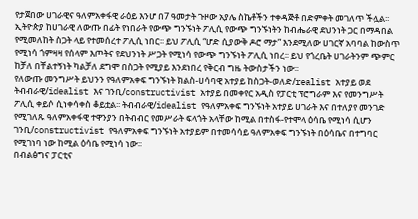የታጀበው ሀገራዊና ዓለምአቀፋዊ ራዕይ እንሆ በ7 ዓመታት ጉዞው አያሌ ስኬቶችን ተቀዳጅቶ በድምቀት መገለጥ ችሏል፡፡
ኢትዮጵያ ከሀገራዊ ለውጡ በፊት የነበራት የውጭ ግንኙነት ፖሊሲ የውጭ ግንኙነትን ከብሔራዊ ደህንነት ጋር በማዳበል የሚመለከት ስጋት ላይ የተመሰረተ ፖሊሲ ነበር፡፡ ይህ ፖሊሲ “ሆድ ሲያውቅ ዶሮ ማታ” እንደሚለው ሀገርኛ አባባል ከውስጥ የሚነሳ ጎምዛዛ የሰላም እጦትና የደህንነት ሥጋት የሚነሳ የውጭ ግንኙነት ፖሊሲ ነበረ፡፡ ይህ የጎረቤት ሀገራትንም ጭምር ከቻለ በቸልተኝነት ካልቻለ ደግሞ በስጋት የሚያይ እንደነበረ የቅርብ ግዜ ትውስታችን ነው፡፡
የለውጡ መንግሥት ይህንን የዓለምአቀፍ ግንኙነት ክልስ-ሀሳባዊ አተያይ ከስጋት-ወለድ/realist አተያይ ወደ ትብብራዊ/idealist እና ገንቢ/constructivist አተያይ በመቀየር አዲስ የፓርቲ ፕሮግራም እና የመንግሥት ፖሊሲ ቀይሶ ሲነቀሳቀስ ቆይቷል፡፡ ትብብራዊ/idealist የዓለምአቀፍ ግንኙነት አተያይ ሀገራት እና በተለያየ መንገድ የሚገለጹ ዓለምአቀፋዊ ተዋንያን በትብብር የመሥራት ፍላጎት አላቸው ከሚል በተስፋ-የተሞላ ዕሳቤ የሚነሳ ሲሆን ገንቢ/constructivist የዓለምአቀፍ ግንኙነት አተያይም በተመሳሳይ ዓለምአቀፍ ግንኙነት በዕሳቤና በተግባር የሚገነባ ነው ከሚል ዕሳቤ የሚነሳ ነው፡፡
በብልፅግና ፓርቲና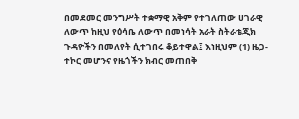በመደመር መንግሥት ተቋማዊ አቅም የተገለጠው ሀገራዊ ለውጥ ከዚህ የዕሳቤ ለውጥ በመነሳት አራት ስትራቴጂክ ጉዳዮችን በመለየት ሲተገበሩ ቆይተዋል፤ እነዚህም (1) ዜጋ-ተኮር መሆንና የዜጎችን ክብር መጠበቅ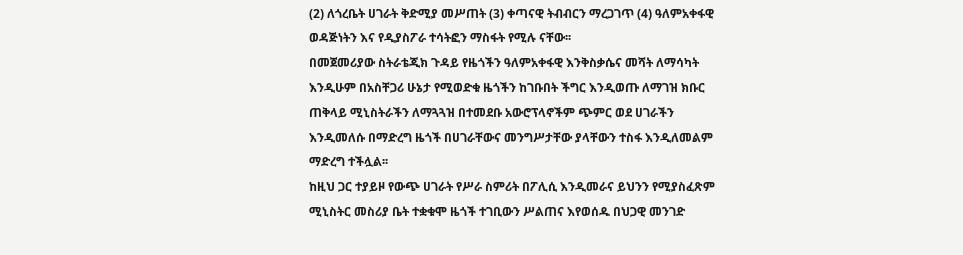(2) ለጎረቤት ሀገራት ቅድሚያ መሥጠት (3) ቀጣናዊ ትብብርን ማረጋገጥ (4) ዓለምአቀፋዊ ወዳጅነትን እና የዲያስፖራ ተሳትፎን ማስፋት የሚሉ ናቸው፡፡
በመጀመሪያው ስትራቴጂክ ጉዳይ የዜጎችን ዓለምአቀፋዊ እንቅስቃሴና መሻት ለማሳካት እንዲሁም በአስቸጋሪ ሁኔታ የሚወድቁ ዜጎችን ከገቡበት ችግር እንዲወጡ ለማገዝ ክቡር ጠቅላይ ሚኒስትራችን ለማጓጓዝ በተመደቡ አውሮፕላኖችም ጭምር ወደ ሀገራችን እንዲመለሱ በማድረግ ዜጎች በሀገራቸውና መንግሥታቸው ያላቸውን ተስፋ እንዲለመልም ማድረግ ተችሏል፡፡
ከዚህ ጋር ተያይዞ የውጭ ሀገራት የሥራ ስምሪት በፖሊሲ እንዲመራና ይህንን የሚያስፈጽም ሚኒስትር መስሪያ ቤት ተቋቁሞ ዜጎች ተገቢውን ሥልጠና እየወሰዱ በህጋዊ መንገድ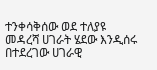ተንቀሳቅሰው ወደ ተለያዩ መዳረሻ ሀገራት ሄደው እንዲሰሩ በተደረገው ሀገራዊ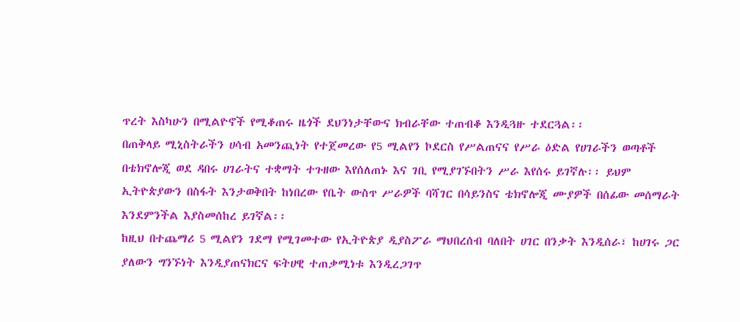ጥረት እስካሁን በሚልዮኖች የሚቆጠሩ ዜጎች ደህንነታቸውና ክብራቸው ተጠብቆ እንዲጓዙ ተደርጓል፡፡
በጠቅላይ ሚኒስትራችን ሀሳብ አመንጪነት የተጀመረው የ5 ሚልየን ኮደርስ የሥልጠናና የሥራ ዕድል የሀገራችን ወጣቶች በቴክኖሎጂ ወደ ዳበሩ ሀገራትና ተቋማት ተጉዘው እየሰለጠኑ እና ገቢ የሚያገኙበትን ሥራ እየሰሩ ይገኛሉ፡፡ ይህም ኢትዮጵያውን በስፋት እንታወቅበት ከነበረው የቤት ውስጥ ሥራዎች ባሻገር በሳይንስና ቴክኖሎጂ ሙያዎች በሰፊው መሰማራት እንደምንችል እያስመሰከረ ይገኛል፡፡
ከዚህ በተጨማሪ 5 ሚልየን ገደማ የሚገመተው የኢትዮጵያ ዲያስፖራ ማህበረሰብ ባለበት ሀገር በንቃት እንዲሰራ፣ ከሀገሩ ጋር ያለውን ግንኙነት እንዲያጠናክርና ፍትሀዊ ተጠቃሚነቱ እንዲረጋገጥ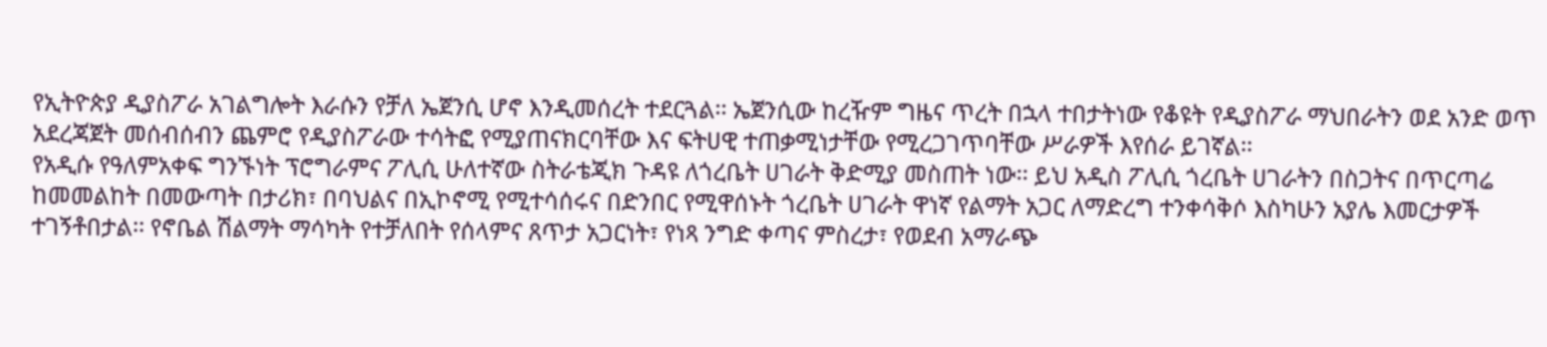የኢትዮጵያ ዲያስፖራ አገልግሎት እራሱን የቻለ ኤጀንሲ ሆኖ እንዲመሰረት ተደርጓል፡፡ ኤጀንሲው ከረዥም ግዜና ጥረት በኋላ ተበታትነው የቆዩት የዲያስፖራ ማህበራትን ወደ አንድ ወጥ አደረጃጀት መሰብሰብን ጨምሮ የዲያስፖራው ተሳትፎ የሚያጠናክርባቸው እና ፍትሀዊ ተጠቃሚነታቸው የሚረጋገጥባቸው ሥራዎች እየሰራ ይገኛል፡፡
የአዲሱ የዓለምአቀፍ ግንኙነት ፕሮግራምና ፖሊሲ ሁለተኛው ስትራቴጂክ ጉዳዩ ለጎረቤት ሀገራት ቅድሚያ መስጠት ነው፡፡ ይህ አዲስ ፖሊሲ ጎረቤት ሀገራትን በስጋትና በጥርጣሬ ከመመልከት በመውጣት በታሪክ፣ በባህልና በኢኮኖሚ የሚተሳሰሩና በድንበር የሚዋሰኑት ጎረቤት ሀገራት ዋነኛ የልማት አጋር ለማድረግ ተንቀሳቅሶ እስካሁን አያሌ እመርታዎች ተገኝቶበታል፡፡ የኖቤል ሽልማት ማሳካት የተቻለበት የሰላምና ጸጥታ አጋርነት፣ የነጻ ንግድ ቀጣና ምስረታ፣ የወደብ አማራጭ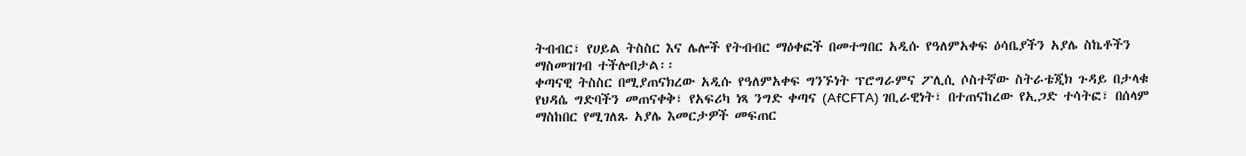ትብብር፣ የሀይል ትስስር እና ሌሎች የትብብር ማዕቀፎች በመተግበር አዲሱ የዓለምአቀፍ ዕሳቤያችን አያሌ ስኬቶችን ማስመዝገብ ተችሎበታል፡፡
ቀጣናዊ ትስስር በሚያጠናክረው አዲሱ የዓለምአቀፍ ግንኙነት ፕሮግራምና ፖሊሲ ሶስተኛው ስትራቴጂክ ጉዳይ በታላቁ የህዳሴ ግድባችን መጠናቀቅ፣ የአፍሪካ ነጻ ንግድ ቀጣና (AfCFTA) ገቢራዊነት፣ በተጠናከረው የኢጋድ ተሳትፎ፣ በሰላም ማስከበር የሚገለጹ አያሌ እመርታዎች መፍጠር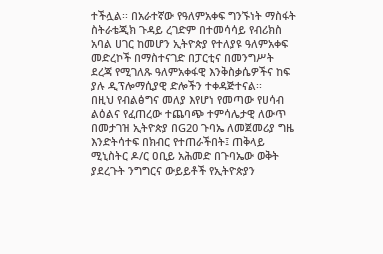ተችሏል፡፡ በአራተኛው የዓለምአቀፍ ግንኙነት ማስፋት ስትራቴጂክ ጉዳይ ረገድም በተመሳሳይ የብሪክስ አባል ሀገር ከመሆን ኢትዮጵያ የተለያዩ ዓለምአቀፍ መድረኮች በማስተናገድ በፓርቲና በመንግሥት ደረጃ የሚገለጹ ዓለምአቀፋዊ እንቅስቃሴዎችና ከፍ ያሉ ዲፕሎማሲያዊ ድሎችን ተቀዳጅተናል፡፡
በዚህ የብልፅግና መለያ እየሆነ የመጣው የሀሳብ ልዕልና የፈጠረው ተጨባጭ ተምሳሌታዊ ለውጥ በመታገዝ ኢትዮጵያ በG20 ጉባኤ ለመጀመሪያ ግዜ እንድትሳተፍ በክብር የተጠራችበት፤ ጠቅላይ ሚኒስትር ዶ/ር ዐቢይ አሕመድ በጉባኤው ወቅት ያደረጉት ንግግርና ውይይቶች የኢትዮጵያን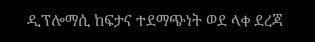ዲፕሎማሲ ከፍታና ተደማጭነት ወደ ላቀ ደረጃ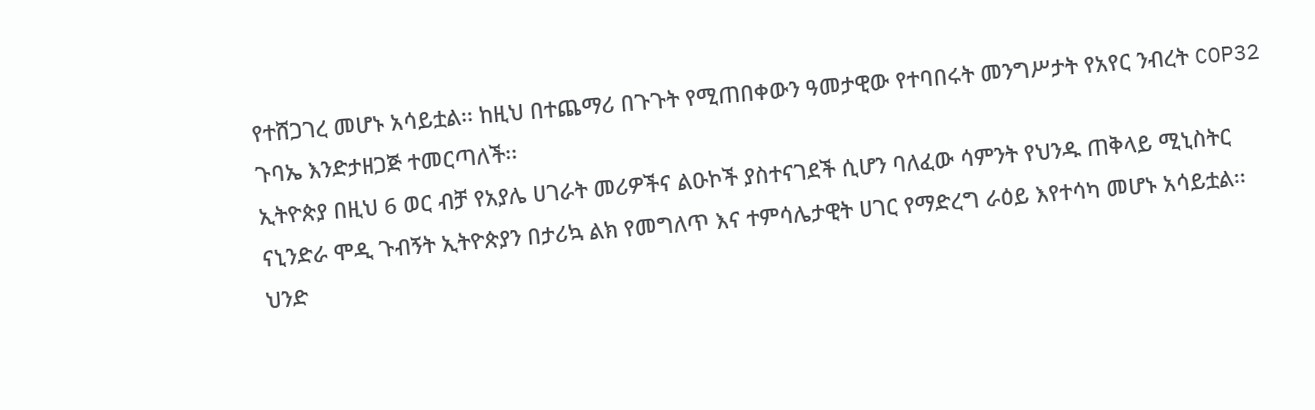የተሸጋገረ መሆኑ አሳይቷል፡፡ ከዚህ በተጨማሪ በጉጉት የሚጠበቀውን ዓመታዊው የተባበሩት መንግሥታት የአየር ንብረት COP32 ጉባኤ እንድታዘጋጅ ተመርጣለች፡፡
ኢትዮጵያ በዚህ 6 ወር ብቻ የአያሌ ሀገራት መሪዎችና ልዑኮች ያስተናገደች ሲሆን ባለፈው ሳምንት የህንዱ ጠቅላይ ሚኒስትር ናኒንድራ ሞዲ ጉብኝት ኢትዮጵያን በታሪኳ ልክ የመግለጥ እና ተምሳሌታዊት ሀገር የማድረግ ራዕይ እየተሳካ መሆኑ አሳይቷል፡፡ ህንድ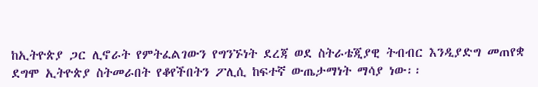ከኢትዮጵያ ጋር ሊኖራት የምትፈልገውን የግንኙነት ደረጃ ወደ ስትራቴጂያዊ ትብብር እንዲያድግ መጠየቋ ደግሞ ኢትዮጵያ ስትመራበት የቆየችበትን ፖሊሲ ከፍተኛ ውጤታማነት ማሳያ ነው፡፡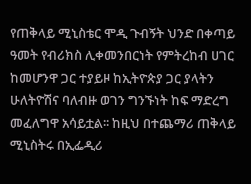የጠቅላይ ሚኒስቴር ሞዲ ጉብኝት ህንድ በቀጣይ ዓመት የብሪክስ ሊቀመንበርነት የምትረከብ ሀገር ከመሆንዋ ጋር ተያይዞ ከኢትዮጵያ ጋር ያላትን ሁለትዮሽና ባለብዙ ወገን ግንኙነት ከፍ ማድረግ መፈለግዋ አሳይቷል፡፡ ከዚህ በተጨማሪ ጠቅላይ ሚኒስትሩ በኢፌዲሪ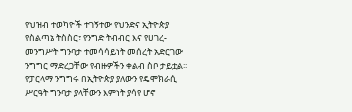የህዝብ ተወካዮች ተገኝተው የህንድና ኢትዮጵያ የስልጣኔ ትስስር፣ የንግድ ትብብር እና የሀገረ-መንግሥት ግንባታ ተመሳሳይነት መሰረት አድርገው ንግግር ማድረጋቸው የብዙዎችን ቀልብ ስቦ ታይቷል፡፡ የፓርላማ ንግግሩ በኢትዮጵያ ያለውን የዴሞክራሲ ሥርዓት ግንባታ ያላቸውን እምነት ያሳየ ሆኖ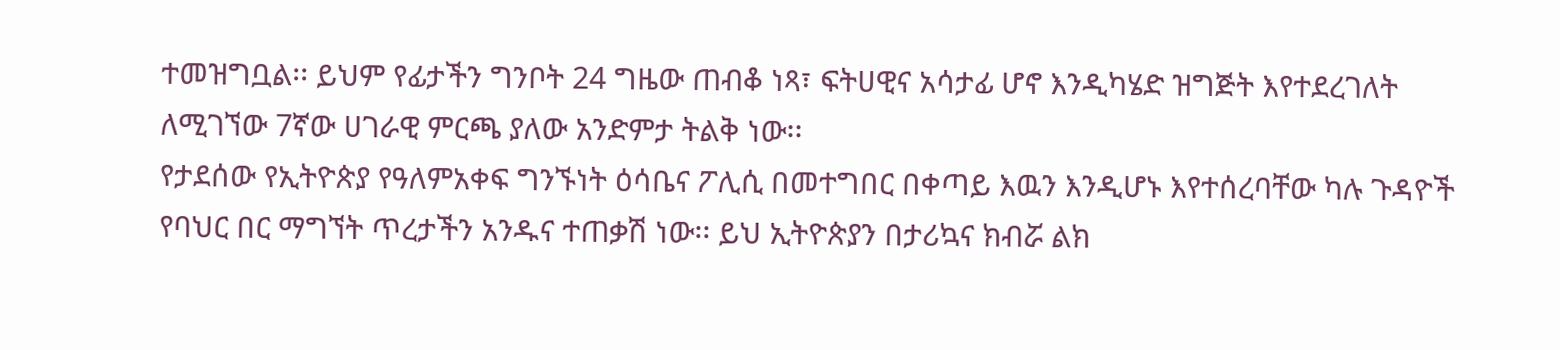ተመዝግቧል፡፡ ይህም የፊታችን ግንቦት 24 ግዜው ጠብቆ ነጻ፣ ፍትሀዊና አሳታፊ ሆኖ እንዲካሄድ ዝግጅት እየተደረገለት ለሚገኘው 7ኛው ሀገራዊ ምርጫ ያለው አንድምታ ትልቅ ነው፡፡
የታደሰው የኢትዮጵያ የዓለምአቀፍ ግንኙነት ዕሳቤና ፖሊሲ በመተግበር በቀጣይ እዉን እንዲሆኑ እየተሰረባቸው ካሉ ጉዳዮች የባህር በር ማግኘት ጥረታችን አንዱና ተጠቃሽ ነው፡፡ ይህ ኢትዮጵያን በታሪኳና ክብሯ ልክ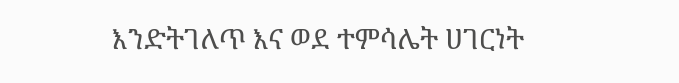እንድትገለጥ እና ወደ ተምሳሌት ሀገርነት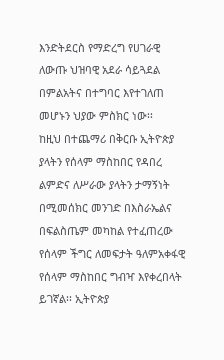እንድትደርስ የማድረግ የሀገራዊ ለውጡ ህዝባዊ አደራ ሳይጓደል በምልአትና በተግባር እየተገለጠ መሆኑን ህያው ምስክር ነው፡፡
ከዚህ በተጨማሪ በቅርቡ ኢትዮጵያ ያላትን የሰላም ማስከበር የዳበረ ልምድና ለሥራው ያላትን ታማኝነት በሚመሰክር መንገድ በእስራኤልና በፍልስጤም መካከል የተፈጠረው የሰላም ችግር ለመፍታት ዓለምአቀፋዊ የሰላም ማስከበር ግብዣ እየቀረበላት ይገኛል፡፡ ኢትዮጵያ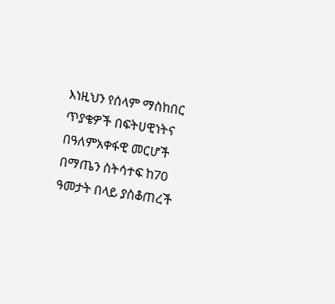እነዚህን የሰላም ማስከበር ጥያቄዎች በፍትሀዊነትና በዓለምአቀፋዊ መርሆች በማጤን ስትሳተፍ ከ70 ዓመታት በላይ ያስቆጠረች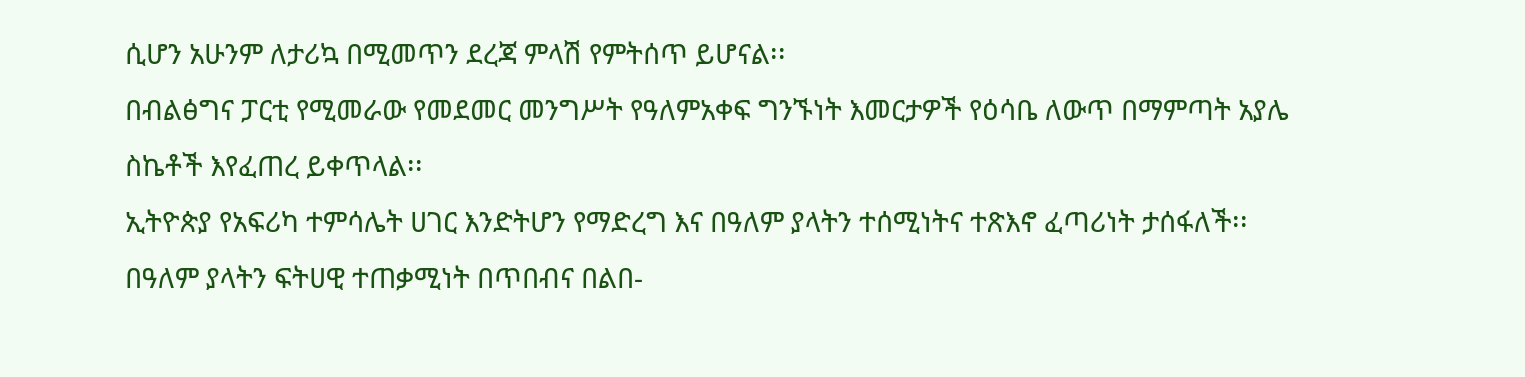ሲሆን አሁንም ለታሪኳ በሚመጥን ደረጃ ምላሽ የምትሰጥ ይሆናል፡፡
በብልፅግና ፓርቲ የሚመራው የመደመር መንግሥት የዓለምአቀፍ ግንኙነት እመርታዎች የዕሳቤ ለውጥ በማምጣት አያሌ ስኬቶች እየፈጠረ ይቀጥላል፡፡
ኢትዮጵያ የአፍሪካ ተምሳሌት ሀገር እንድትሆን የማድረግ እና በዓለም ያላትን ተሰሚነትና ተጽእኖ ፈጣሪነት ታሰፋለች፡፡
በዓለም ያላትን ፍትሀዊ ተጠቃሚነት በጥበብና በልበ-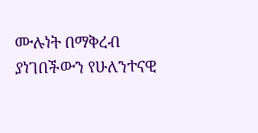ሙሉነት በማቅረብ ያነገበችውን የሁለንተናዊ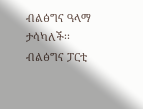ብልፅግና ዓላማ ታሳካለች፡፡
ብልፅግና ፓርቲ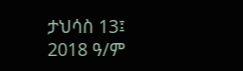ታህሳስ 13፤ 2018 ዓ/ም